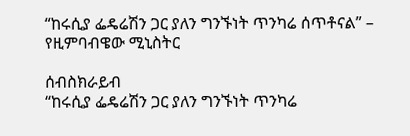“ከሩሲያ ፌዴሬሽን ጋር ያለን ግንኙነት ጥንካሬ ሰጥቶናል” – የዚምባብዌው ሚኒስትር

ሰብስክራይብ
“ከሩሲያ ፌዴሬሽን ጋር ያለን ግንኙነት ጥንካሬ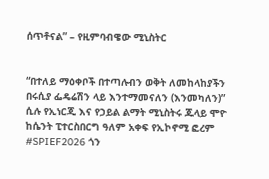ሰጥቶናል” – የዚምባብዌው ሚኒስትር


“በተለይ ማዕቀቦች በተጣሉብን ወቅት ለመከላከያችን በሩሲያ ፌዴሬሽን ላይ እንተማመናለን (እንመካለን)” ሲሉ የኢነርጂ እና የኃይል ልማት ሚኒስትሩ ጁላይ ሞዮ ከሴንት ፒተርስበርግ ዓለም አቀፍ የኢኮኖሚ ፎረም #SPIEF2026 ጎን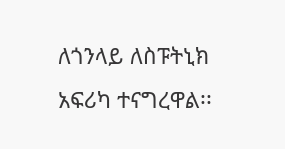ለጎንላይ ለስፑትኒክ አፍሪካ ተናግረዋል፡፡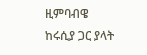ዚምባብዌ ከሩሲያ ጋር ያላት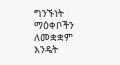ግንኙነት ማዕቀቦችን ለመቋቋም እንዴት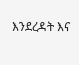እንደረዳት እና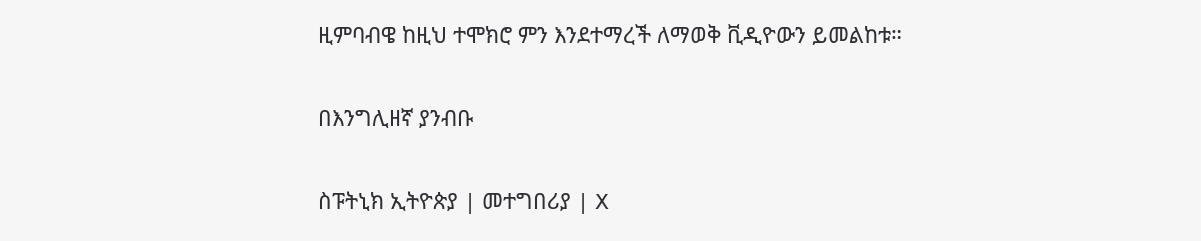ዚምባብዌ ከዚህ ተሞክሮ ምን እንደተማረች ለማወቅ ቪዲዮውን ይመልከቱ።

በእንግሊዘኛ ያንብቡ

ስፑትኒክ ኢትዮጵያ | መተግበሪያ | X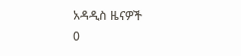አዳዲስ ዜናዎች
0